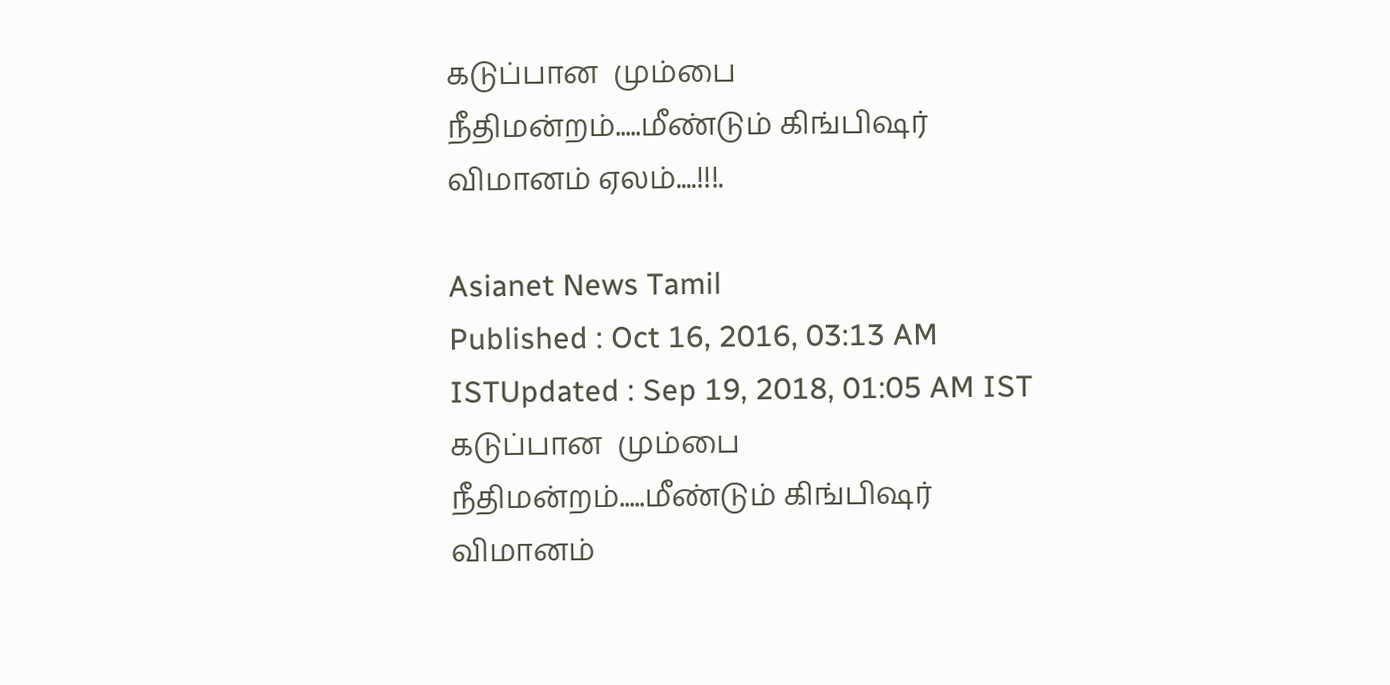கடுப்பான  மும்பை நீதிமன்றம்.....மீண்டும் கிங்பிஷர் விமானம் ஏலம்....!!!.

Asianet News Tamil
Published : Oct 16, 2016, 03:13 AM ISTUpdated : Sep 19, 2018, 01:05 AM IST
கடுப்பான  மும்பை நீதிமன்றம்.....மீண்டும் கிங்பிஷர் விமானம்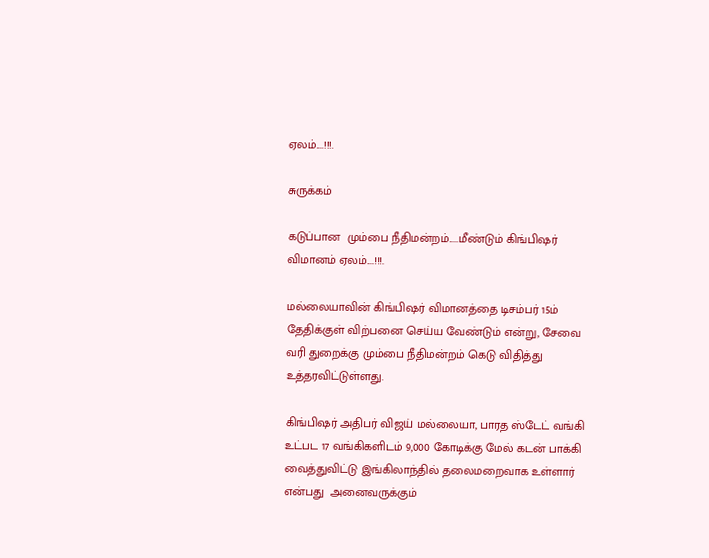ஏலம்....!!!.

சுருக்கம்

கடுப்பான  மும்பை நீதிமன்றம்.....மீண்டும் கிங்பிஷர் விமானம் ஏலம்....!!!.

மல்லையாவின் கிங்பிஷர் விமானத்தை டிசம்பர் 15ம் தேதிக்குள் விற்பனை செய்ய வேண்டும் என்று, சேவை வரி துறைக்கு மும்பை நீதிமன்றம் கெடு விதித்து உத்தரவிட்டுள்ளது.

கிங்பிஷர் அதிபர் விஜய் மல்லையா, பாரத ஸ்டேட் வங்கி உட்பட 17 வங்கிகளிடம் 9,000 கோடிக்கு மேல் கடன் பாக்கி வைத்துவிட்டு இங்கிலாந்தில் தலைமறைவாக உள்ளார்  என்பது  அனைவருக்கும்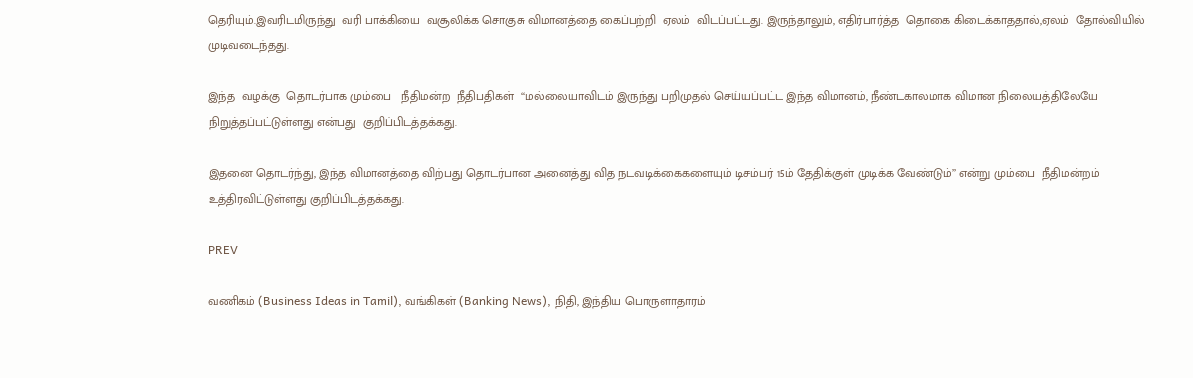தெரியும்.இவரிடமிருந்து  வரி பாக்கியை  வசூலிக்க சொகுசு விமானத்தை கைப்பற்றி  ஏலம்  விடப்பட்டது. இருந்தாலும், எதிர்பார்த்த  தொகை கிடைக்காததால்,ஏலம்  தோல்வியில் முடிவடைந்தது.

இந்த  வழக்கு  தொடர்பாக மும்பை   நீதிமன்ற  நீதிபதிகள்  ‘‘மல்லையாவிடம் இருந்து பறிமுதல் செய்யப்பட்ட இந்த விமானம், நீண்டகாலமாக விமான நிலையத்திலேயே நிறுத்தப்பட்டுள்ளது என்பது  குறிப்பிடத்தக்கது.

இதனை தொடர்ந்து, இந்த விமானத்தை விற்பது தொடர்பான அனைத்து வித நடவடிக்கைகளையும் டிசம்பர் 15ம் தேதிக்குள் முடிக்க வேண்டும்’’ என்று மும்பை  நீதிமன்றம்  உத்திரவிட்டுள்ளது குறிப்பிடத்தக்கது.

PREV

வணிகம் (Business Ideas in Tamil), வங்கிகள் (Banking News), நிதி, இந்திய பொருளாதாரம்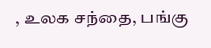, உலக சந்தை, பங்கு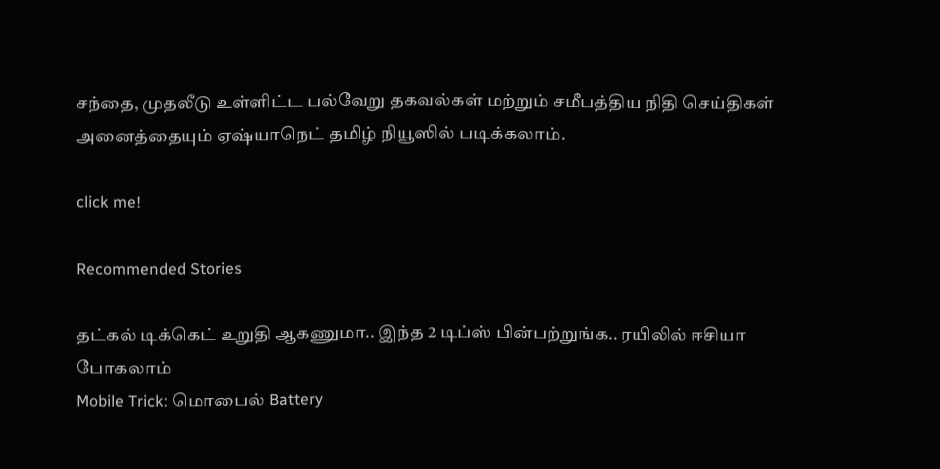சந்தை, முதலீடு உள்ளிட்ட பல்வேறு தகவல்கள் மற்றும் சமீபத்திய நிதி செய்திகள் அனைத்தையும் ஏஷ்யாநெட் தமிழ் நியூஸில் படிக்கலாம்.

click me!

Recommended Stories

தட்கல் டிக்கெட் உறுதி ஆகணுமா.. இந்த 2 டிப்ஸ் பின்பற்றுங்க.. ரயிலில் ஈசியா போகலாம்
Mobile Trick: மொபைல் Battery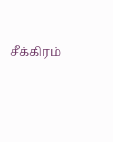சீக்கிரம்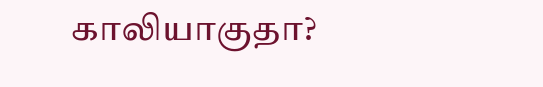காலியாகுதா?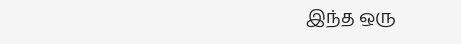இந்த ஒரு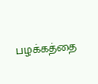பழக்கத்தை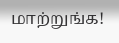மாற்றுங்க!